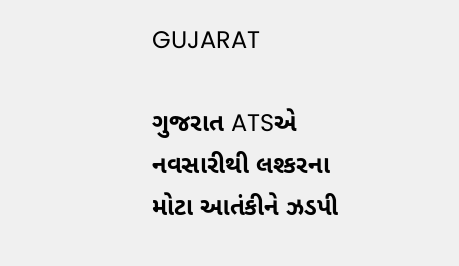GUJARAT

ગુજરાત ATSએ નવસારીથી લશ્કરના મોટા આતંકીને ઝડપી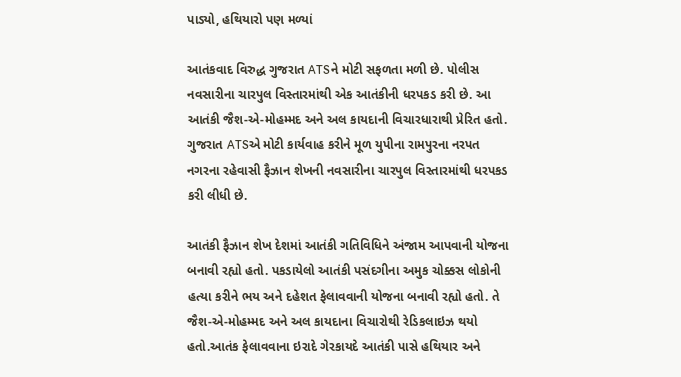પાડ્યો, હથિયારો પણ મળ્યાં

આતંકવાદ વિરુદ્ધ ગુજરાત ATSને મોટી સફળતા મળી છે. પોલીસ નવસારીના ચારપુલ વિસ્તારમાંથી એક આતંકીની ધરપકડ કરી છે. આ આતંકી જૈશ-એ-મોહમ્મદ અને અલ કાયદાની વિચારધારાથી પ્રેરિત હતો. ગુજરાત ATSએ મોટી કાર્યવાહ કરીને મૂળ યુપીના રામપુરના નરપત નગરના રહેવાસી ફૈઝાન શેખની નવસારીના ચારપુલ વિસ્તારમાંથી ધરપકડ કરી લીધી છે.

આતંકી ફૈઝાન શેખ દેશમાં આતંકી ગતિવિધિને અંજામ આપવાની યોજના બનાવી રહ્યો હતો. પકડાયેલો આતંકી પસંદગીના અમુક ચોક્કસ લોકોની હત્યા કરીને ભય અને દહેશત ફેલાવવાની યોજના બનાવી રહ્યો હતો. તે જૈશ-એ-મોહમ્મદ અને અલ કાયદાના વિચારોથી રેડિકલાઇઝ થયો હતો.આતંક ફેલાવવાના ઇરાદે ગેરકાયદે આતંકી પાસે હથિયાર અને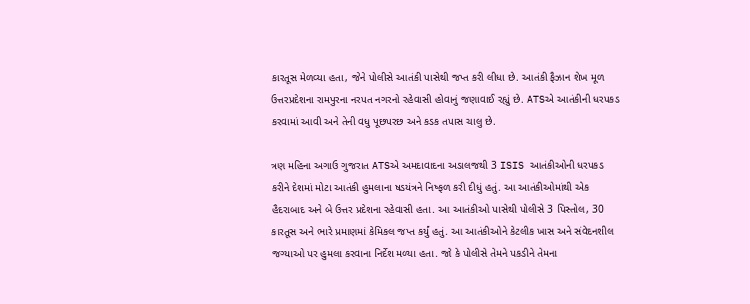કારતૂસ મેળવ્યા હતા, જેને પોલીસે આતંકી પાસેથી જપ્ત કરી લીધા છે. આતંકી ફૈઝાન શેખ મૂળ ઉત્તરપ્રદેશના રામપુરના નરપત નગરનો રહેવાસી હોવાનું જણાવાઈ રહ્યું છે. ATSએ આતંકીની ધરપકડ કરવામાં આવી અને તેની વધુ પૂછપરછ અને કડક તપાસ ચાલુ છે.

ત્રણ મહિના અગાઉ ગુજરાત ATSએ અમદાવાદના અડાલજથી 3 ISIS આતંકીઓની ધરપકડ કરીને દેશમાં મોટા આતંકી હુમલાના ષડયંત્રને નિષ્ફળ કરી દીધું હતું. આ આતંકીઓમાંથી એક હૈદરાબાદ અને બે ઉત્તર પ્રદેશના રહેવાસી હતા. આ આતંકીઓ પાસેથી પોલીસે 3 પિસ્તોલ, 30 કારતૂસ અને ભારે પ્રમાણમાં કેમિકલ જપ્ત કર્યું હતું. આ આતંકીઓને કેટલીક ખાસ અને સંવેદનશીલ જગ્યાઓ પર હુમલા કરવાના નિર્દેશ મળ્યા હતા. જો કે પોલીસે તેમને પકડીને તેમના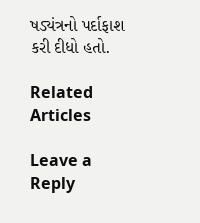ષડ્યંત્રનો પર્દાફાશ કરી દીધો હતો.

Related Articles

Leave a Reply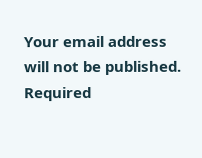Your email address will not be published. Required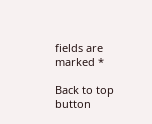fields are marked *

Back to top button